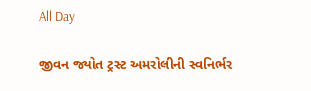All Day

જીવન જ્યોત ટ્રસ્ટ અમરોલીની સ્વનિર્ભર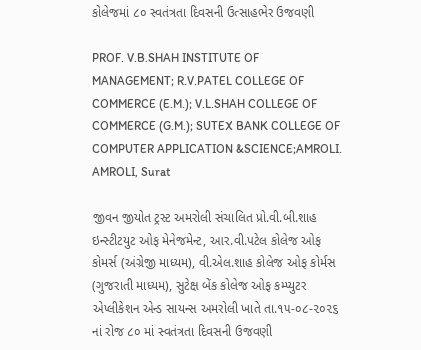કોલેજમાં ૮૦ સ્વતંત્રતા દિવસની ઉત્સાહભેર ઉજવણી

PROF. V.B.SHAH INSTITUTE OF MANAGEMENT; R.V.PATEL COLLEGE OF COMMERCE (E.M.); V.L.SHAH COLLEGE OF COMMERCE (G.M.); SUTEX BANK COLLEGE OF COMPUTER APPLICATION &SCIENCE;AMROLI. AMROLI, Surat

જીવન જીયોત ટ્રસ્ટ અમરોલી સંચાલિત પ્રો.વી.બી.શાહ ઇન્સ્ટીટયુટ ઓફ મેનેજમેન્ટ, આર.વી.પટેલ કોલેજ ઓફ કોમર્સ (અંગ્રેજી માધ્યમ), વી.એલ.શાહ કોલેજ ઓફ કોર્મસ (ગુજરાતી માધ્યમ), સુટેક્ષ બેંક કોલેજ ઓફ કમ્પ્યુટર એપ્લીકેશન એન્ડ સાયન્સ અમરોલી ખાતે તા.૧૫-૦૮-૨૦૨૬ નાં રોજ ૮૦ માં સ્વતંત્રતા દિવસની ઉજવણી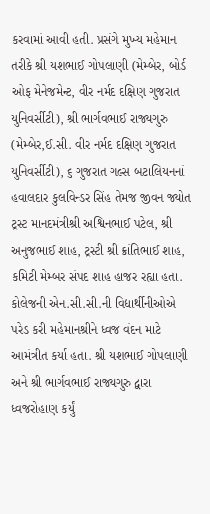કરવામાં આવી હતી. પ્રસંગે મુખ્ય મહેમાન તરીકે શ્રી યશભાઈ ગોપલાણી (મેમ્બેર, બોર્ડ ઓફ મેનેજમેન્ટ, વીર નર્મદ દક્ષિણ ગુજરાત યુનિવર્સીટી), શ્રી ભાર્ગવભાઈ રાજ્યગુરુ (મેમ્બેર,ઈ.સી. વીર નર્મદ દક્ષિણ ગુજરાત યુનિવર્સીટી), ૬ ગુજરાત ગલ્સ બટાલિયનનાં હવાલદાર કુલવિન્ડર સિંહ તેમજ જીવન જ્યોત ટ્રસ્ટ માનદમંત્રીશ્રી અશ્વિનભાઈ પટેલ, શ્રી અનુજભાઈ શાહ, ટ્રસ્ટી શ્રી ક્રાંતિભાઈ શાહ, કમિટી મેમ્બર સંપદ શાહ હાજર રહ્યા હતા. કોલેજની એન.સી.સી.ની વિદ્યાર્થીનીઓએ પરેડ કરી મહેમાનશ્રીને ધ્વજ વંદન માટે આમંત્રીત કર્યા હતા. શ્રી યશભાઈ ગોપલાણી અને શ્રી ભાર્ગવભાઈ રાજ્યગુરુ દ્વારા ધ્વજરોહાણ કર્યું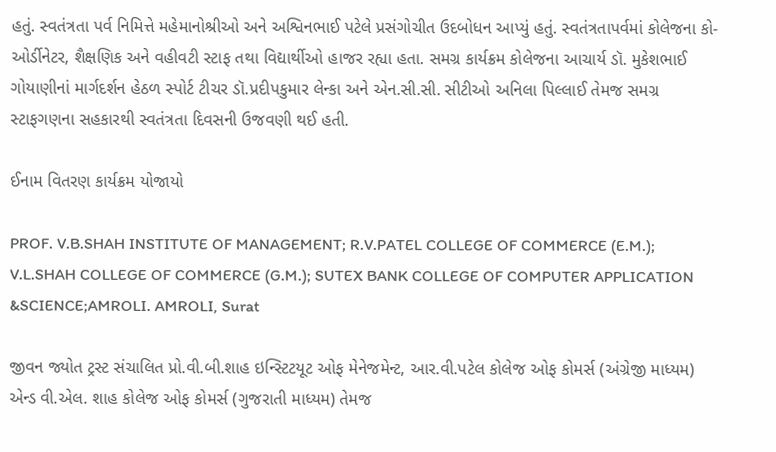હતું. સ્વતંત્રતા પર્વ નિમિત્તે મહેમાનોશ્રીઓ અને અશ્વિનભાઈ પટેલે પ્રસંગોચીત ઉદબોધન આપ્યું હતું. સ્વતંત્રતાપર્વમાં કોલેજના કો-ઓર્ડીનેટર, શૈક્ષણિક અને વહીવટી સ્ટાફ તથા વિદ્યાર્થીઓ હાજર રહ્યા હતા. સમગ્ર કાર્યક્રમ કોલેજના આચાર્ય ડૉ. મુકેશભાઈ ગોયાણીનાં માર્ગદર્શન હેઠળ સ્પોર્ટ ટીચર ડૉ.પ્રદીપકુમાર લેન્કા અને એન.સી.સી. સીટીઓ અનિલા પિલ્લાઈ તેમજ સમગ્ર સ્ટાફગણના સહકારથી સ્વતંત્રતા દિવસની ઉજવણી થઈ હતી.

ઈનામ વિતરણ કાર્યક્રમ યોજાયો

PROF. V.B.SHAH INSTITUTE OF MANAGEMENT; R.V.PATEL COLLEGE OF COMMERCE (E.M.); V.L.SHAH COLLEGE OF COMMERCE (G.M.); SUTEX BANK COLLEGE OF COMPUTER APPLICATION &SCIENCE;AMROLI. AMROLI, Surat

જીવન જ્યોત ટ્રસ્ટ સંચાલિત પ્રો.વી.બી.શાહ ઇન્સ્ટિટયૂટ ઓફ મેનેજમેન્ટ, આર.વી.પટેલ કોલેજ ઓફ કોમર્સ (અંગ્રેજી માધ્યમ) એન્ડ વી.એલ. શાહ કોલેજ ઓફ કોમર્સ (ગુજરાતી માધ્યમ) તેમજ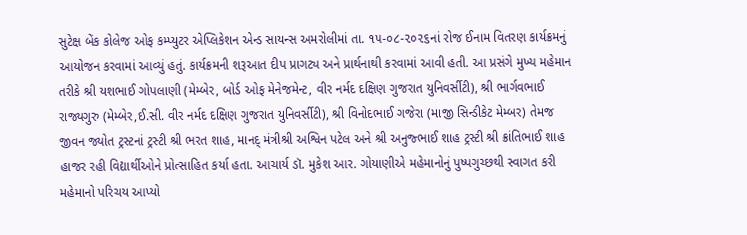સુટેક્ષ બેંક કોલેજ ઓફ કમ્પ્યુટર એપ્લિકેશન એન્ડ સાયન્સ અમરોલીમાં તા. ૧૫-૦૮-૨૦૨૬નાં રોજ ઈનામ વિતરણ કાર્યક્રમનું આયોજન કરવામાં આવ્યું હતું. કાર્યક્રમની શરૂઆત દીપ પ્રાગટ્ય અને પ્રાર્થનાથી કરવામાં આવી હતી. આ પ્રસંગે મુખ્ય મહેમાન તરીકે શ્રી યશભાઈ ગોપલાણી (મેમ્બેર, બોર્ડ ઓફ મેનેજમેન્ટ, વીર નર્મદ દક્ષિણ ગુજરાત યુનિવર્સીટી), શ્રી ભાર્ગવભાઈ રાજ્યગુરુ (મેમ્બેર,ઈ.સી. વીર નર્મદ દક્ષિણ ગુજરાત યુનિવર્સીટી), શ્રી વિનોદભાઈ ગજેરા (માજી સિન્ડીકેટ મેમ્બર) તેમજ જીવન જ્યોત ટ્રસ્ટનાં ટ્રસ્ટી શ્રી ભરત શાહ, માનદ્ મંત્રીશ્રી અશ્વિન પટેલ અને શ્રી અનુજ્ભાઈ શાહ ટ્રસ્ટી શ્રી ક્રાંતિભાઈ શાહ હાજર રહી વિદ્યાર્થીઓને પ્રોત્સાહિત કર્યા હતા. આચાર્ય ડૉ. મુકેશ આર. ગોયાણીએ મહેમાનોનું પુષ્પગુચ્છથી સ્વાગત કરી મહેમાનો પરિચય આપ્યો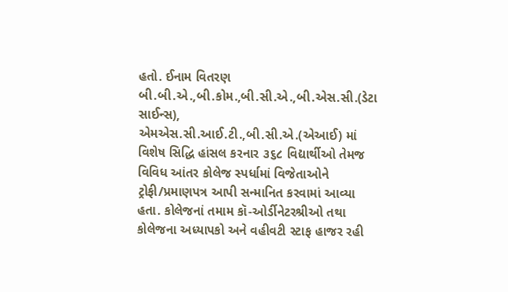હતો. ઈનામ વિતરણ બી.બી.એ.,બી.કોમ.,બી.સી.એ.,બી.એસ.સી.(ડેટા સાઈન્સ), એમએસ.સી.આઈ.ટી.,બી.સી.એ.(એઆઈ) માં વિશેષ સિદ્ધિ હાંસલ કરનાર ૩૬૮ વિદ્યાર્થીઓ તેમજ વિવિધ આંતર કોલેજ સ્પર્ધામાં વિજેતાઓને ટ્રોફી/પ્રમાણપત્ર આપી સન્માનિત કરવામાં આવ્યા હતા. કોલેજનાં તમામ કૉ-ઓર્ડીનેટરશ્રીઓ તથા કોલેજના અધ્યાપકો અને વહીવટી સ્ટાફ હાજર રહી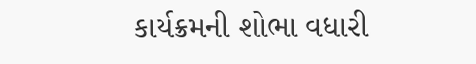કાર્યક્રમની શોભા વધારી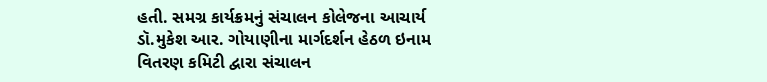હતી. સમગ્ર કાર્યક્રમનું સંચાલન કોલેજના આચાર્ય ડૉ.મુકેશ આર. ગોયાણીના માર્ગદર્શન હેઠળ ઇનામ વિતરણ કમિટી દ્વારા સંચાલન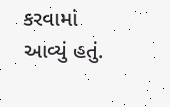કરવામાં આવ્યું હતું.